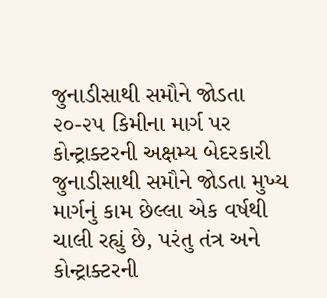જુનાડીસાથી સમૌને જોડતા ૨૦-૨૫ કિમીના માર્ગ પર કોન્ટ્રાક્ટરની અક્ષમ્ય બેદરકારી
જુનાડીસાથી સમૌને જોડતા મુખ્ય માર્ગનું કામ છેલ્લા એક વર્ષથી ચાલી રહ્યું છે, પરંતુ તંત્ર અને કોન્ટ્રાક્ટરની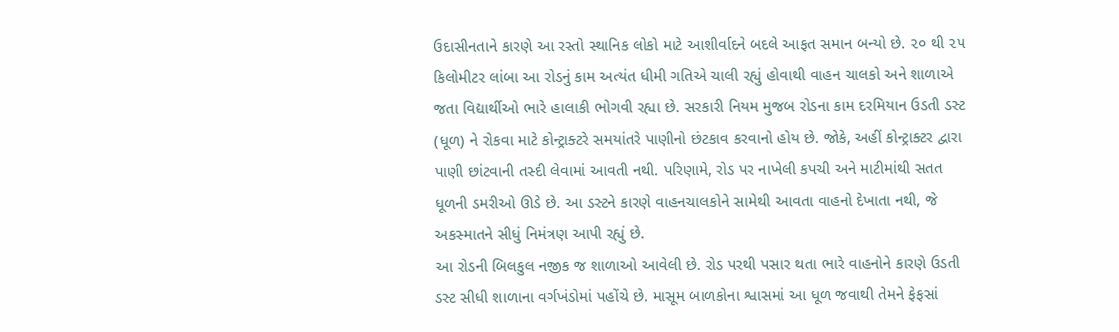ઉદાસીનતાને કારણે આ રસ્તો સ્થાનિક લોકો માટે આશીર્વાદને બદલે આફત સમાન બન્યો છે. ૨૦ થી ૨૫ કિલોમીટર લાંબા આ રોડનું કામ અત્યંત ધીમી ગતિએ ચાલી રહ્યું હોવાથી વાહન ચાલકો અને શાળાએ જતા વિદ્યાર્થીઓ ભારે હાલાકી ભોગવી રહ્યા છે. સરકારી નિયમ મુજબ રોડના કામ દરમિયાન ઉડતી ડસ્ટ (ધૂળ) ને રોકવા માટે કોન્ટ્રાક્ટરે સમયાંતરે પાણીનો છંટકાવ કરવાનો હોય છે. જોકે, અહીં કોન્ટ્રાક્ટર દ્વારા પાણી છાંટવાની તસ્દી લેવામાં આવતી નથી. પરિણામે, રોડ પર નાખેલી કપચી અને માટીમાંથી સતત ધૂળની ડમરીઓ ઊડે છે. આ ડસ્ટને કારણે વાહનચાલકોને સામેથી આવતા વાહનો દેખાતા નથી, જે અકસ્માતને સીધું નિમંત્રણ આપી રહ્યું છે.
આ રોડની બિલકુલ નજીક જ શાળાઓ આવેલી છે. રોડ પરથી પસાર થતા ભારે વાહનોને કારણે ઉડતી ડસ્ટ સીધી શાળાના વર્ગખંડોમાં પહોંચે છે. માસૂમ બાળકોના શ્વાસમાં આ ધૂળ જવાથી તેમને ફેફસાં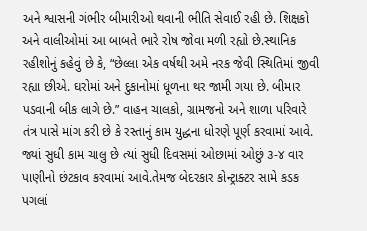અને શ્વાસની ગંભીર બીમારીઓ થવાની ભીતિ સેવાઈ રહી છે. શિક્ષકો અને વાલીઓમાં આ બાબતે ભારે રોષ જોવા મળી રહ્યો છે.સ્થાનિક રહીશોનું કહેવું છે કે, “છેલ્લા એક વર્ષથી અમે નરક જેવી સ્થિતિમાં જીવી રહ્યા છીએ. ઘરોમાં અને દુકાનોમાં ધૂળના થર જામી ગયા છે. બીમાર પડવાની બીક લાગે છે.” વાહન ચાલકો, ગ્રામજનો અને શાળા પરિવારે તંત્ર પાસે માંગ કરી છે કે રસ્તાનું કામ યુદ્ધના ધોરણે પૂર્ણ કરવામાં આવે. જ્યાં સુધી કામ ચાલુ છે ત્યાં સુધી દિવસમાં ઓછામાં ઓછું ૩-૪ વાર પાણીનો છંટકાવ કરવામાં આવે.તેમજ બેદરકાર કોન્ટ્રાક્ટર સામે કડક પગલાં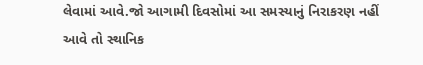લેવામાં આવે.જો આગામી દિવસોમાં આ સમસ્યાનું નિરાકરણ નહીં આવે તો સ્થાનિક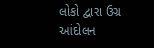લોકો દ્વારા ઉગ્ર આંદોલન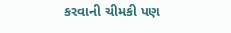કરવાની ચીમકી પણ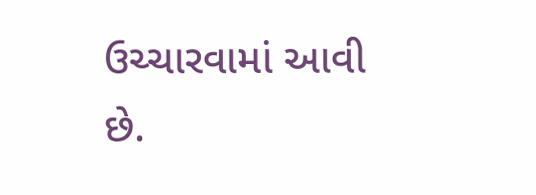ઉચ્ચારવામાં આવી છે.